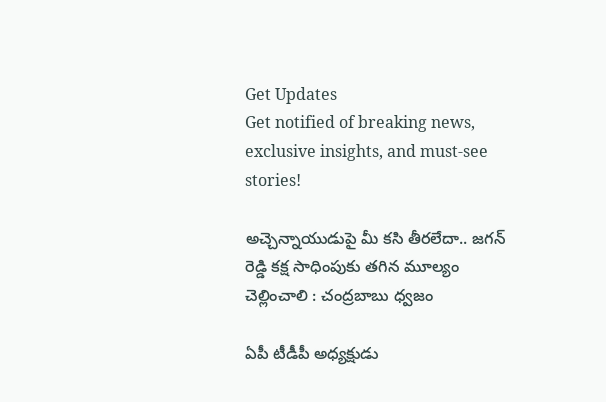Get Updates
Get notified of breaking news, exclusive insights, and must-see stories!

అచ్చెన్నాయుడుపై మీ కసి తీరలేదా.. జగన్ రెడ్డి కక్ష సాధింపుకు తగిన మూల్యం చెల్లించాలి : చంద్రబాబు ధ్వజం

ఏపీ టీడీపీ అధ్యక్షుడు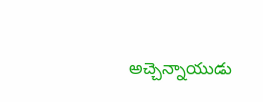అచ్చెన్నాయుడు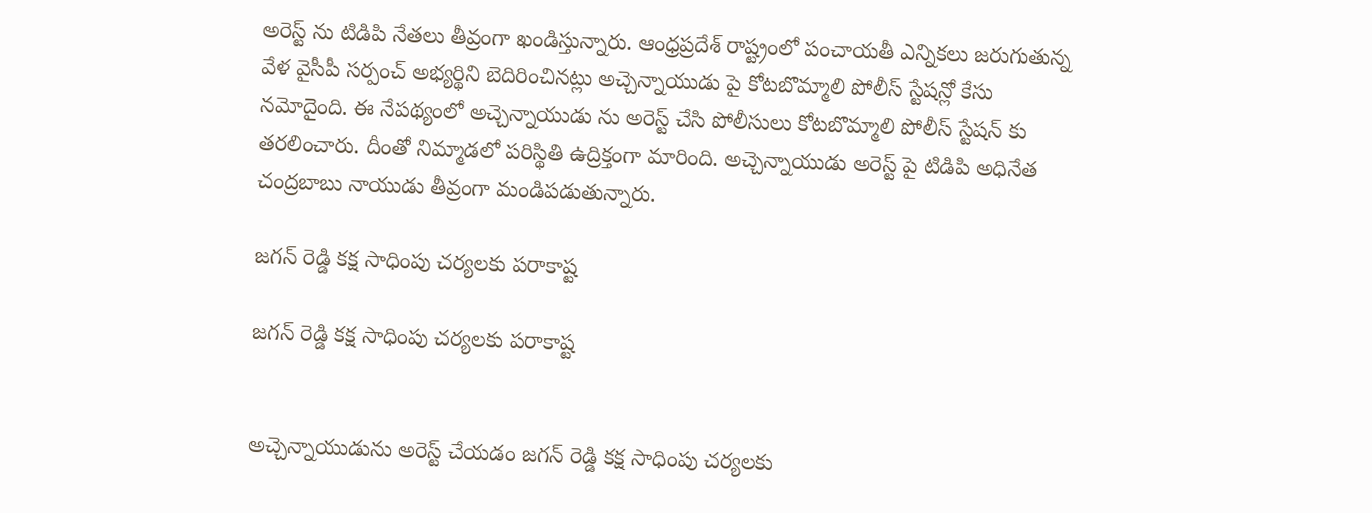అరెస్ట్ ను టిడిపి నేతలు తీవ్రంగా ఖండిస్తున్నారు. ఆంధ్రప్రదేశ్ రాష్ట్రంలో పంచాయతీ ఎన్నికలు జరుగుతున్న వేళ వైసీపీ సర్పంచ్ అభ్యర్థిని బెదిరించినట్లు అచ్చెన్నాయుడు పై కోటబొమ్మాలి పోలీస్ స్టేషన్లో కేసు నమోదైంది. ఈ నేపథ్యంలో అచ్చెన్నాయుడు ను అరెస్ట్ చేసి పోలీసులు కోటబొమ్మాలి పోలీస్ స్టేషన్ కు తరలించారు. దీంతో నిమ్మాడలో పరిస్థితి ఉద్రిక్తంగా మారింది. అచ్చెన్నాయుడు అరెస్ట్ పై టిడిపి అధినేత చంద్రబాబు నాయుడు తీవ్రంగా మండిపడుతున్నారు.

జగన్ రెడ్డి కక్ష సాధింపు చర్యలకు పరాకాష్ట

జగన్ రెడ్డి కక్ష సాధింపు చర్యలకు పరాకాష్ట


అచ్చెన్నాయుడును అరెస్ట్ చేయడం జగన్ రెడ్డి కక్ష సాధింపు చర్యలకు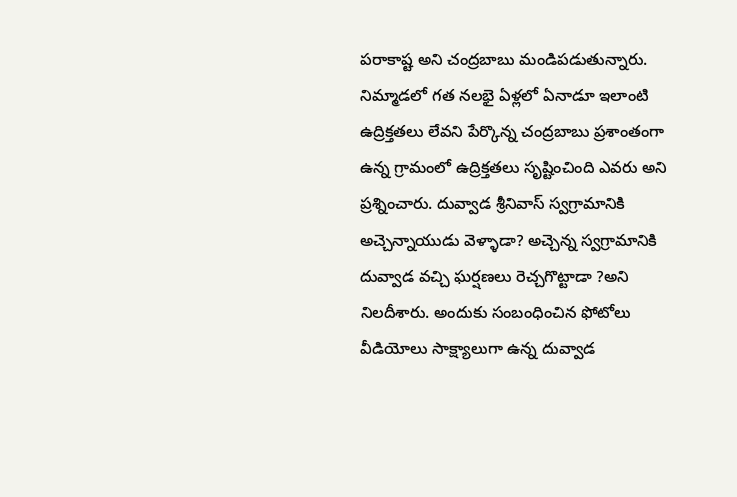పరాకాష్ట అని చంద్రబాబు మండిపడుతున్నారు. నిమ్మాడలో గత నలభై ఏళ్లలో ఏనాడూ ఇలాంటి ఉద్రిక్తతలు లేవని పేర్కొన్న చంద్రబాబు ప్రశాంతంగా ఉన్న గ్రామంలో ఉద్రిక్తతలు సృష్టించింది ఎవరు అని ప్రశ్నించారు. దువ్వాడ శ్రీనివాస్ స్వగ్రామానికి అచ్చెన్నాయుడు వెళ్ళాడా? అచ్చెన్న స్వగ్రామానికి దువ్వాడ వచ్చి ఘర్షణలు రెచ్చగొట్టాడా ?అని నిలదీశారు. అందుకు సంబంధించిన ఫోటోలు వీడియోలు సాక్ష్యాలుగా ఉన్న దువ్వాడ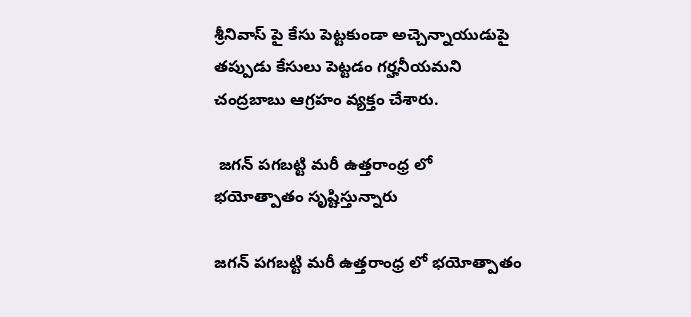శ్రీనివాస్ పై కేసు పెట్టకుండా అచ్చెన్నాయుడుపై తప్పుడు కేసులు పెట్టడం గర్హనీయమని చంద్రబాబు ఆగ్రహం వ్యక్తం చేశారు.

 జగన్ పగబట్టి మరీ ఉత్తరాంధ్ర లో భయోత్పాతం సృష్టిస్తున్నారు

జగన్ పగబట్టి మరీ ఉత్తరాంధ్ర లో భయోత్పాతం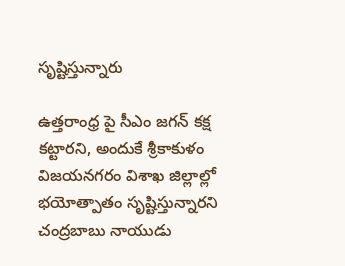సృష్టిస్తున్నారు

ఉత్తరాంధ్ర పై సీఎం జగన్ కక్ష కట్టారని, అందుకే శ్రీకాకుళం విజయనగరం విశాఖ జిల్లాల్లో భయోత్పాతం సృష్టిస్తున్నారని చంద్రబాబు నాయుడు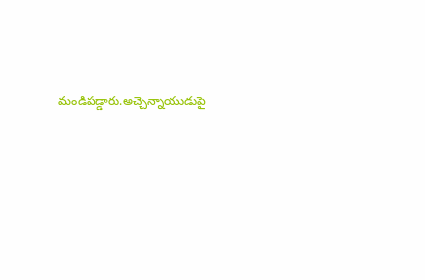మండిపడ్డారు.అచ్చెన్నాయుడుపై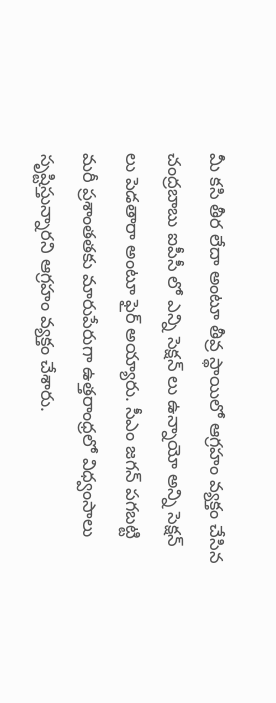మీ కసి తీర లేదా అంటూ తీవ్ర స్థాయిలో ఆగ్రహం వ్యక్తం చేసిన చంద్రబాబు ఐపీసీ లో ఎన్ని సెక్షన్ లు ఉన్నాయో అన్ని సెక్షన్ లు పెడతారా అంటూ ఫైర్ అయ్యారు. సీఎం జగన్ పగబట్టి మరీ ప్రశాంతతకు మారుపేరుగా ఉత్తరాంధ్రలో విధ్వంసాలు సృష్టిస్తున్నారని ఆగ్రహం వ్యక్తం చేశారు.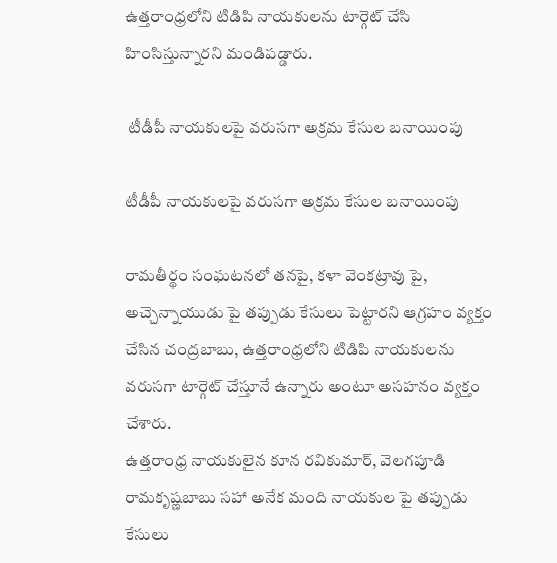ఉత్తరాంధ్రలోని టిడిపి నాయకులను టార్గెట్ చేసి హింసిస్తున్నారని మండిపడ్డారు.

 టీడీపీ నాయకులపై వరుసగా అక్రమ కేసుల బనాయింపు

టీడీపీ నాయకులపై వరుసగా అక్రమ కేసుల బనాయింపు

రామతీర్థం సంఘటనలో తనపై, కళా వెంకట్రావు పై, అచ్చెన్నాయుడు పై తప్పుడు కేసులు పెట్టారని ఆగ్రహం వ్యక్తం చేసిన చంద్రబాబు, ఉత్తరాంధ్రలోని టిడిపి నాయకులను వరుసగా టార్గెట్ చేస్తూనే ఉన్నారు అంటూ అసహనం వ్యక్తం చేశారు.
ఉత్తరాంధ్ర నాయకులైన కూన రవికుమార్, వెలగపూడి రామకృష్ణబాబు సహా అనేక మంది నాయకుల పై తప్పుడు కేసులు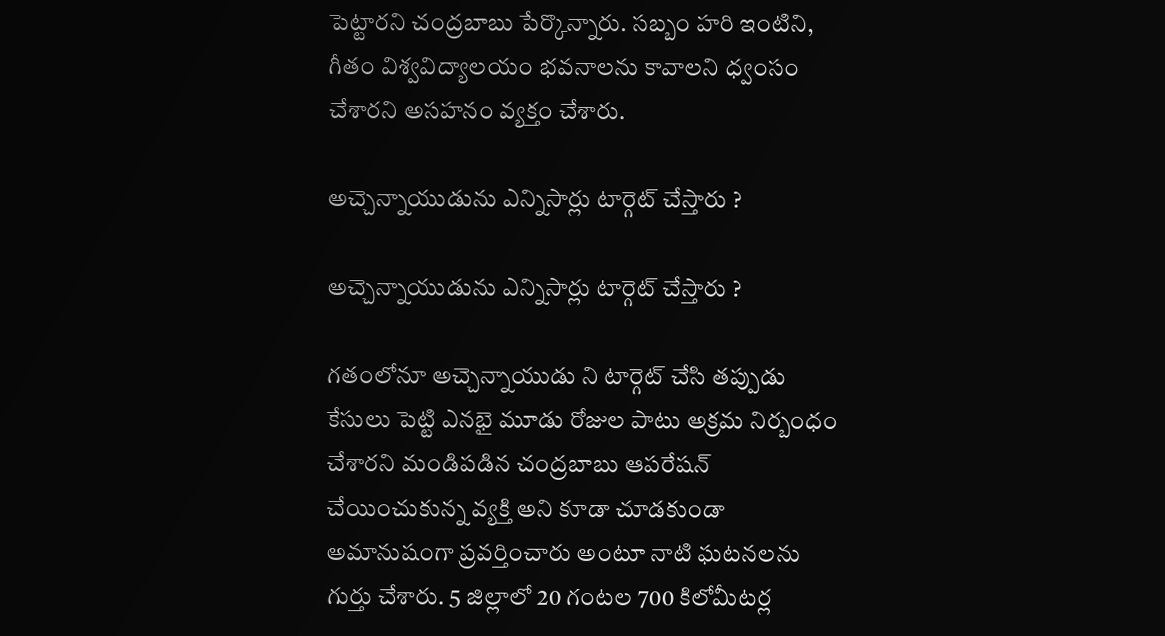పెట్టారని చంద్రబాబు పేర్కొన్నారు. సబ్బం హరి ఇంటిని, గీతం విశ్వవిద్యాలయం భవనాలను కావాలని ధ్వంసం చేశారని అసహనం వ్యక్తం చేశారు.

అచ్చెన్నాయుడును ఎన్నిసార్లు టార్గెట్ చేస్తారు ?

అచ్చెన్నాయుడును ఎన్నిసార్లు టార్గెట్ చేస్తారు ?

గతంలోనూ అచ్చెన్నాయుడు ని టార్గెట్ చేసి తప్పుడు కేసులు పెట్టి ఎనభై మూడు రోజుల పాటు అక్రమ నిర్బంధం చేశారని మండిపడిన చంద్రబాబు ఆపరేషన్ చేయించుకున్న వ్యక్తి అని కూడా చూడకుండా అమానుషంగా ప్రవర్తించారు అంటూ నాటి ఘటనలను గుర్తు చేశారు. 5 జిల్లాలో 20 గంటల 700 కిలోమీటర్ల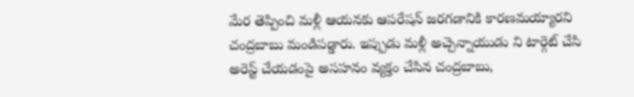మేర తెప్పించి మళ్లీ ఆయనకు ఆపరేషన్ జరగడానికి కారణమయ్యారని చంద్రబాబు మండిపడ్డారు. ఇప్పుడు మళ్లీ అచ్చెన్నాయుడు ని టార్గెట్ చేసి అరెస్ట్ చేయడంపై అసహనం వ్యక్తం చేసిన చంద్రబాబు,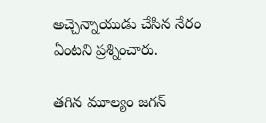అచ్చెన్నాయుడు చేసిన నేరం ఏంటని ప్రశ్నించారు.

తగిన మూల్యం జగన్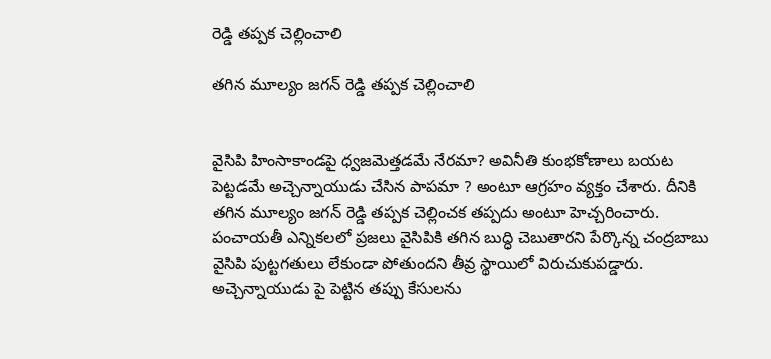రెడ్డి తప్పక చెల్లించాలి

తగిన మూల్యం జగన్ రెడ్డి తప్పక చెల్లించాలి


వైసిపి హింసాకాండపై ధ్వజమెత్తడమే నేరమా? అవినీతి కుంభకోణాలు బయట పెట్టడమే అచ్చెన్నాయుడు చేసిన పాపమా ? అంటూ ఆగ్రహం వ్యక్తం చేశారు. దీనికి తగిన మూల్యం జగన్ రెడ్డి తప్పక చెల్లించక తప్పదు అంటూ హెచ్చరించారు. పంచాయతీ ఎన్నికలలో ప్రజలు వైసిపికి తగిన బుద్ధి చెబుతారని పేర్కొన్న చంద్రబాబు వైసిపి పుట్టగతులు లేకుండా పోతుందని తీవ్ర స్థాయిలో విరుచుకుపడ్డారు. అచ్చెన్నాయుడు పై పెట్టిన తప్పు కేసులను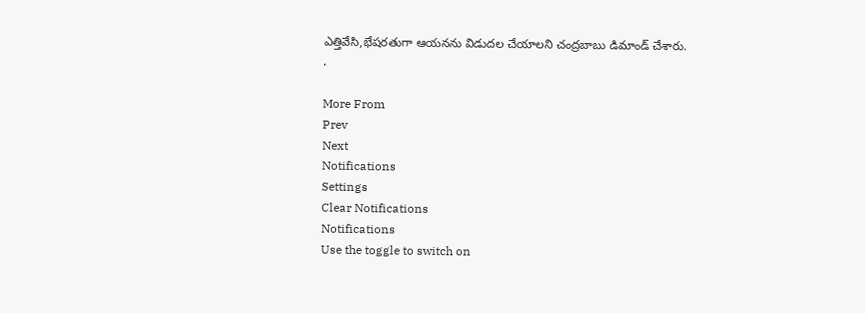ఎత్తివేసి,భేషరతుగా ఆయనను విడుదల చేయాలని చంద్రబాబు డిమాండ్ చేశారు.
.

More From
Prev
Next
Notifications
Settings
Clear Notifications
Notifications
Use the toggle to switch on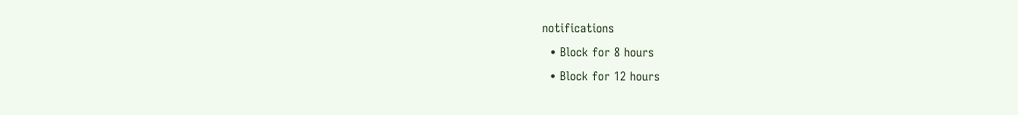notifications
  • Block for 8 hours
  • Block for 12 hours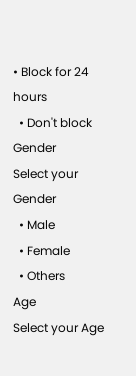• Block for 24 hours
  • Don't block
Gender
Select your Gender
  • Male
  • Female
  • Others
Age
Select your Age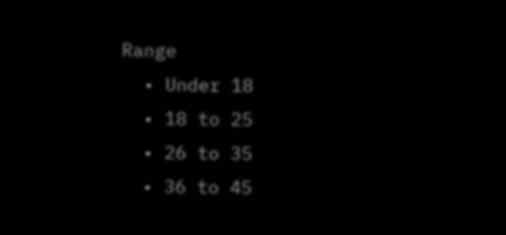Range
  • Under 18
  • 18 to 25
  • 26 to 35
  • 36 to 45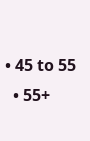• 45 to 55
  • 55+